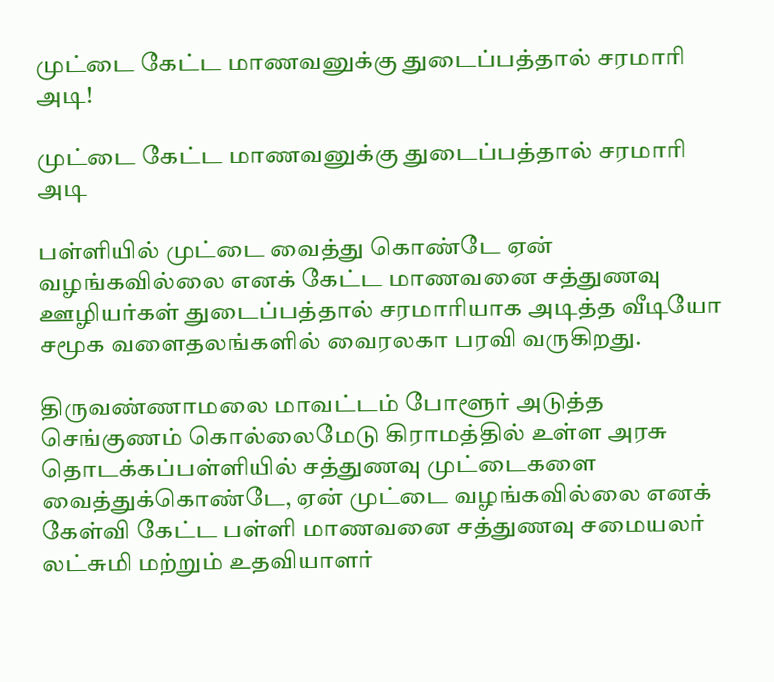முட்டை கேட்ட மாணவனுக்கு துடைப்பத்தால் சரமாரி அடி!

முட்டை கேட்ட மாணவனுக்கு துடைப்பத்தால் சரமாரி அடி

பள்ளியில் முட்டை வைத்து கொண்டே ஏன் வழங்கவில்லை எனக் கேட்ட மாணவனை சத்துணவு ஊழியர்கள் துடைப்பத்தால் சரமாரியாக அடித்த வீடியோ சமூக வளைதலங்களில் வைரலகா பரவி வருகிறது.

திருவண்ணாமலை மாவட்டம் போளூர் அடுத்த செங்குணம் கொல்லைமேடு கிராமத்தில் உள்ள அரசு தொடக்கப்பள்ளியில் சத்துணவு முட்டைகளை வைத்துக்கொண்டே, ஏன் முட்டை வழங்கவில்லை எனக் கேள்வி கேட்ட பள்ளி மாணவனை சத்துணவு சமையலர் லட்சுமி மற்றும் உதவியாளர்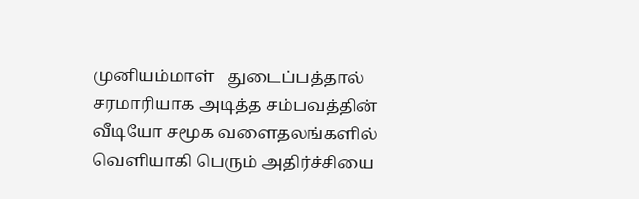முனியம்மாள்   துடைப்பத்தால் சரமாரியாக அடித்த சம்பவத்தின் வீடியோ சமூக வளைதலங்களில் வெளியாகி பெரும் அதிர்ச்சியை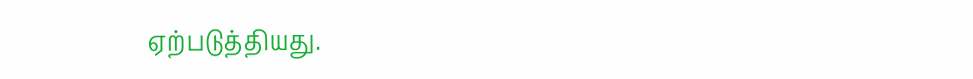ஏற்படுத்தியது.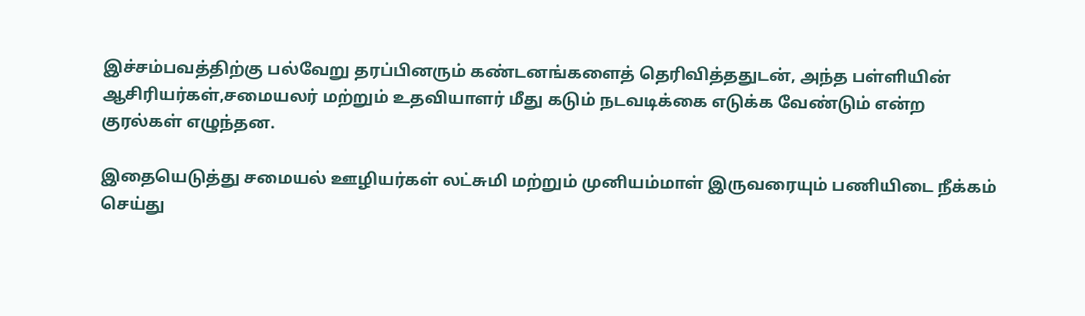இச்சம்பவத்திற்கு பல்வேறு தரப்பினரும் கண்டனங்களைத் தெரிவித்ததுடன், அந்த பள்ளியின் ஆசிரியர்கள்,சமையலர் மற்றும் உதவியாளர் மீது கடும் நடவடிக்கை எடுக்க வேண்டும் என்ற குரல்கள் எழுந்தன.

இதையெடுத்து சமையல் ஊழியர்கள் லட்சுமி மற்றும் முனியம்மாள் இருவரையும் பணியிடை நீக்கம் செய்து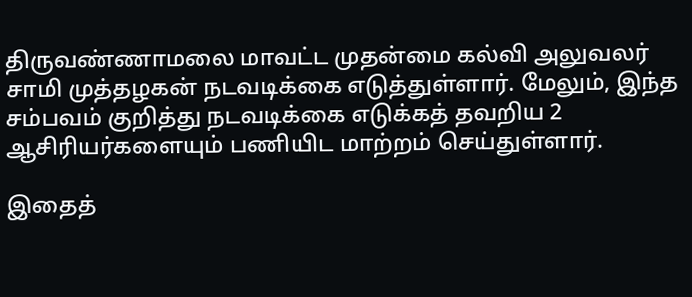திருவண்ணாமலை மாவட்ட முதன்மை கல்வி அலுவலர் சாமி முத்தழகன் நடவடிக்கை எடுத்துள்ளார். மேலும், இந்த சம்பவம் குறித்து நடவடிக்கை எடுக்கத் தவறிய 2 ஆசிரியர்களையும் பணியிட மாற்றம் செய்துள்ளார்.

இதைத்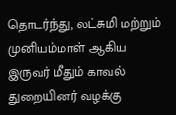தொடர்ந்து, லட்சுமி மற்றும் முனியம்மாள் ஆகிய இருவர் மீதும் காவல் துறையினர் வழக்கு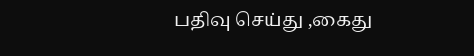பதிவு செய்து ,கைது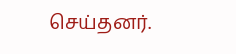செய்தனர்.